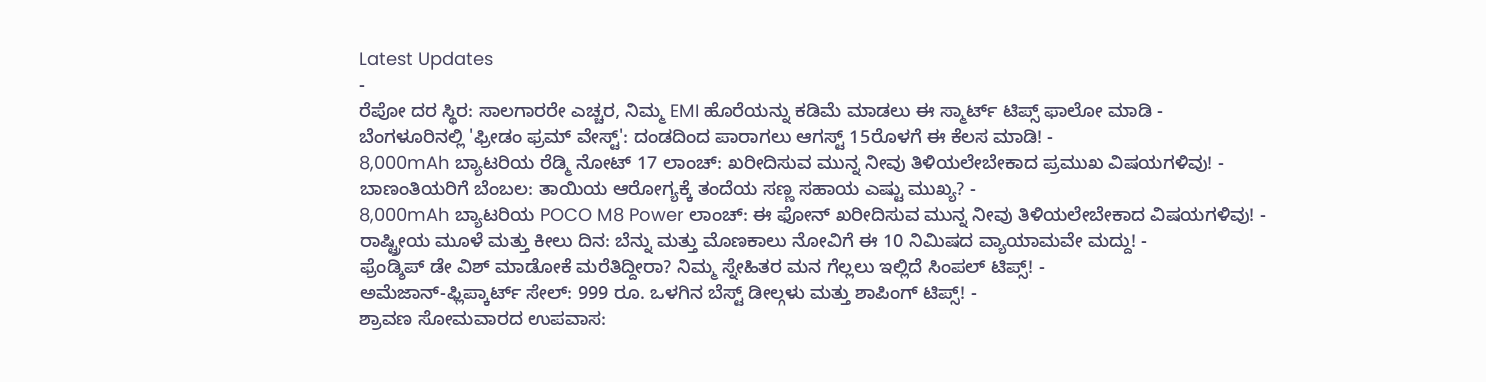Latest Updates
-
ರೆಪೋ ದರ ಸ್ಥಿರ: ಸಾಲಗಾರರೇ ಎಚ್ಚರ, ನಿಮ್ಮ EMI ಹೊರೆಯನ್ನು ಕಡಿಮೆ ಮಾಡಲು ಈ ಸ್ಮಾರ್ಟ್ ಟಿಪ್ಸ್ ಫಾಲೋ ಮಾಡಿ -
ಬೆಂಗಳೂರಿನಲ್ಲಿ 'ಫ್ರೀಡಂ ಫ್ರಮ್ ವೇಸ್ಟ್': ದಂಡದಿಂದ ಪಾರಾಗಲು ಆಗಸ್ಟ್ 15ರೊಳಗೆ ಈ ಕೆಲಸ ಮಾಡಿ! -
8,000mAh ಬ್ಯಾಟರಿಯ ರೆಡ್ಮಿ ನೋಟ್ 17 ಲಾಂಚ್: ಖರೀದಿಸುವ ಮುನ್ನ ನೀವು ತಿಳಿಯಲೇಬೇಕಾದ ಪ್ರಮುಖ ವಿಷಯಗಳಿವು! -
ಬಾಣಂತಿಯರಿಗೆ ಬೆಂಬಲ: ತಾಯಿಯ ಆರೋಗ್ಯಕ್ಕೆ ತಂದೆಯ ಸಣ್ಣ ಸಹಾಯ ಎಷ್ಟು ಮುಖ್ಯ? -
8,000mAh ಬ್ಯಾಟರಿಯ POCO M8 Power ಲಾಂಚ್: ಈ ಫೋನ್ ಖರೀದಿಸುವ ಮುನ್ನ ನೀವು ತಿಳಿಯಲೇಬೇಕಾದ ವಿಷಯಗಳಿವು! -
ರಾಷ್ಟ್ರೀಯ ಮೂಳೆ ಮತ್ತು ಕೀಲು ದಿನ: ಬೆನ್ನು ಮತ್ತು ಮೊಣಕಾಲು ನೋವಿಗೆ ಈ 10 ನಿಮಿಷದ ವ್ಯಾಯಾಮವೇ ಮದ್ದು! -
ಫ್ರೆಂಡ್ಶಿಪ್ ಡೇ ವಿಶ್ ಮಾಡೋಕೆ ಮರೆತಿದ್ದೀರಾ? ನಿಮ್ಮ ಸ್ನೇಹಿತರ ಮನ ಗೆಲ್ಲಲು ಇಲ್ಲಿದೆ ಸಿಂಪಲ್ ಟಿಪ್ಸ್! -
ಅಮೆಜಾನ್-ಫ್ಲಿಪ್ಕಾರ್ಟ್ ಸೇಲ್: 999 ರೂ. ಒಳಗಿನ ಬೆಸ್ಟ್ ಡೀಲ್ಗಳು ಮತ್ತು ಶಾಪಿಂಗ್ ಟಿಪ್ಸ್! -
ಶ್ರಾವಣ ಸೋಮವಾರದ ಉಪವಾಸ: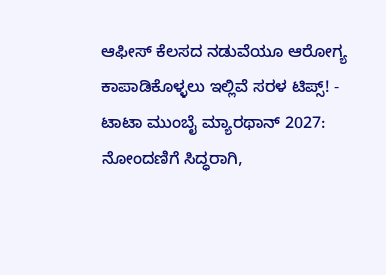ಆಫೀಸ್ ಕೆಲಸದ ನಡುವೆಯೂ ಆರೋಗ್ಯ ಕಾಪಾಡಿಕೊಳ್ಳಲು ಇಲ್ಲಿವೆ ಸರಳ ಟಿಪ್ಸ್! -
ಟಾಟಾ ಮುಂಬೈ ಮ್ಯಾರಥಾನ್ 2027: ನೋಂದಣಿಗೆ ಸಿದ್ಧರಾಗಿ,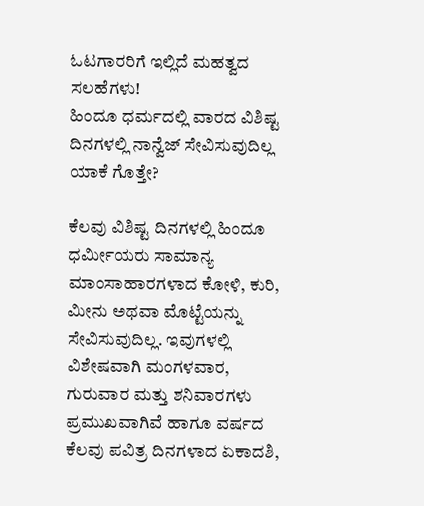ಓಟಗಾರರಿಗೆ ಇಲ್ಲಿದೆ ಮಹತ್ವದ ಸಲಹೆಗಳು!
ಹಿಂದೂ ಧರ್ಮದಲ್ಲಿ ವಾರದ ವಿಶಿಷ್ಟ ದಿನಗಳಲ್ಲಿ ನಾನ್ವೆಜ್ ಸೇವಿಸುವುದಿಲ್ಲ ಯಾಕೆ ಗೊತ್ತೇ?

ಕೆಲವು ವಿಶಿಷ್ಟ ದಿನಗಳಲ್ಲಿ ಹಿಂದೂ ಧರ್ಮೀಯರು ಸಾಮಾನ್ಯ ಮಾಂಸಾಹಾರಗಳಾದ ಕೋಳಿ, ಕುರಿ, ಮೀನು ಅಥವಾ ಮೊಟ್ಟೆಯನ್ನು ಸೇವಿಸುವುದಿಲ್ಲ. ಇವುಗಳಲ್ಲಿ ವಿಶೇಷವಾಗಿ ಮಂಗಳವಾರ, ಗುರುವಾರ ಮತ್ತು ಶನಿವಾರಗಳು ಪ್ರಮುಖವಾಗಿವೆ ಹಾಗೂ ವರ್ಷದ ಕೆಲವು ಪವಿತ್ರ ದಿನಗಳಾದ ಏಕಾದಶಿ,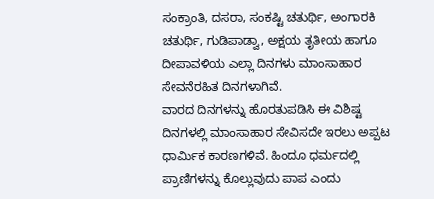ಸಂಕ್ರಾಂತಿ, ದಸರಾ, ಸಂಕಷ್ಟಿ ಚತುರ್ಥಿ, ಅಂಗಾರಕಿ ಚತುರ್ಥಿ, ಗುಡಿಪಾಡ್ವಾ, ಅಕ್ಷಯ ತೃತೀಯ ಹಾಗೂ ದೀಪಾವಳಿಯ ಎಲ್ಲಾ ದಿನಗಳು ಮಾಂಸಾಹಾರ ಸೇವನೆರಹಿತ ದಿನಗಳಾಗಿವೆ.
ವಾರದ ದಿನಗಳನ್ನು ಹೊರತುಪಡಿಸಿ ಈ ವಿಶಿಷ್ಟ ದಿನಗಳಲ್ಲಿ ಮಾಂಸಾಹಾರ ಸೇವಿಸದೇ ಇರಲು ಅಪ್ಪಟ ಧಾರ್ಮಿಕ ಕಾರಣಗಳಿವೆ. ಹಿಂದೂ ಧರ್ಮದಲ್ಲಿ ಪ್ರಾಣಿಗಳನ್ನು ಕೊಲ್ಲುವುದು ಪಾಪ ಎಂದು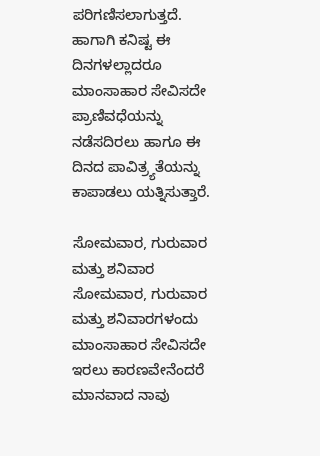ಪರಿಗಣಿಸಲಾಗುತ್ತದೆ. ಹಾಗಾಗಿ ಕನಿಷ್ಟ ಈ ದಿನಗಳಲ್ಲಾದರೂ ಮಾಂಸಾಹಾರ ಸೇವಿಸದೇ ಪ್ರಾಣಿವಧೆಯನ್ನು ನಡೆಸದಿರಲು ಹಾಗೂ ಈ ದಿನದ ಪಾವಿತ್ರ್ಯತೆಯನ್ನು ಕಾಪಾಡಲು ಯತ್ನಿಸುತ್ತಾರೆ.

ಸೋಮವಾರ, ಗುರುವಾರ ಮತ್ತು ಶನಿವಾರ
ಸೋಮವಾರ, ಗುರುವಾರ ಮತ್ತು ಶನಿವಾರಗಳಂದು ಮಾಂಸಾಹಾರ ಸೇವಿಸದೇ ಇರಲು ಕಾರಣವೇನೆಂದರೆ ಮಾನವಾದ ನಾವು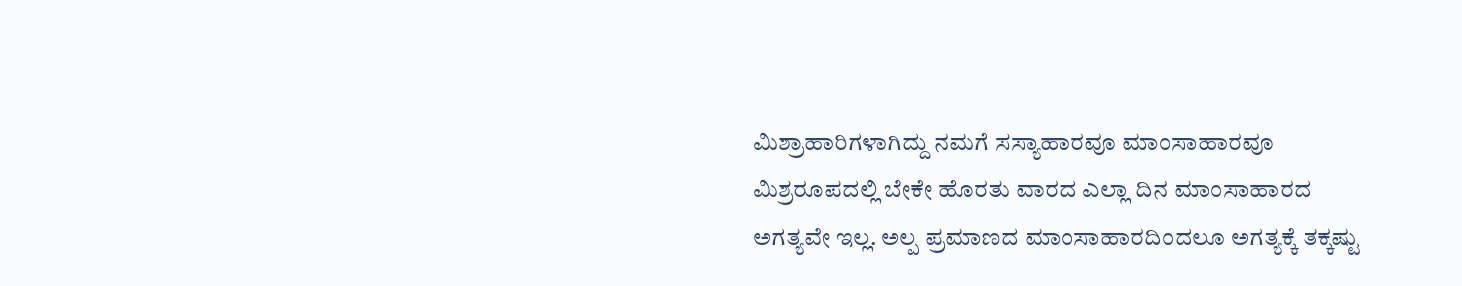ಮಿಶ್ರಾಹಾರಿಗಳಾಗಿದ್ದು ನಮಗೆ ಸಸ್ಯಾಹಾರವೂ ಮಾಂಸಾಹಾರವೂ ಮಿಶ್ರರೂಪದಲ್ಲಿ ಬೇಕೇ ಹೊರತು ವಾರದ ಎಲ್ಲಾ ದಿನ ಮಾಂಸಾಹಾರದ ಅಗತ್ಯವೇ ಇಲ್ಲ. ಅಲ್ಪ ಪ್ರಮಾಣದ ಮಾಂಸಾಹಾರದಿಂದಲೂ ಅಗತ್ಯಕ್ಕೆ ತಕ್ಕಷ್ಟು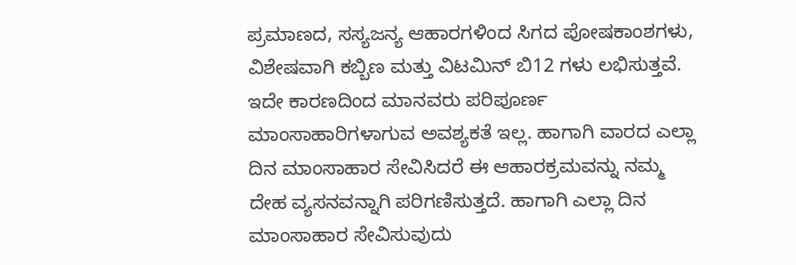ಪ್ರಮಾಣದ, ಸಸ್ಯಜನ್ಯ ಆಹಾರಗಳಿಂದ ಸಿಗದ ಪೋಷಕಾಂಶಗಳು, ವಿಶೇಷವಾಗಿ ಕಬ್ಬಿಣ ಮತ್ತು ವಿಟಮಿನ್ ಬಿ12 ಗಳು ಲಭಿಸುತ್ತವೆ. ಇದೇ ಕಾರಣದಿಂದ ಮಾನವರು ಪರಿಪೂರ್ಣ ಮಾಂಸಾಹಾರಿಗಳಾಗುವ ಅವಶ್ಯಕತೆ ಇಲ್ಲ. ಹಾಗಾಗಿ ವಾರದ ಎಲ್ಲಾ ದಿನ ಮಾಂಸಾಹಾರ ಸೇವಿಸಿದರೆ ಈ ಆಹಾರಕ್ರಮವನ್ನು ನಮ್ಮ ದೇಹ ವ್ಯಸನವನ್ನಾಗಿ ಪರಿಗಣಿಸುತ್ತದೆ. ಹಾಗಾಗಿ ಎಲ್ಲಾ ದಿನ ಮಾಂಸಾಹಾರ ಸೇವಿಸುವುದು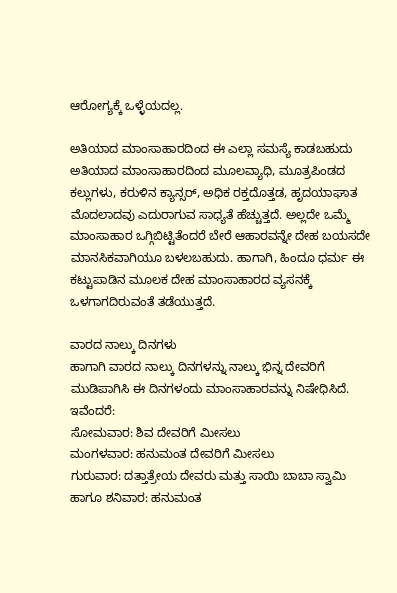ಆರೋಗ್ಯಕ್ಕೆ ಒಳ್ಳೆಯದಲ್ಲ.

ಅತಿಯಾದ ಮಾಂಸಾಹಾರದಿಂದ ಈ ಎಲ್ಲಾ ಸಮಸ್ಯೆ ಕಾಡಬಹುದು
ಅತಿಯಾದ ಮಾಂಸಾಹಾರದಿಂದ ಮೂಲವ್ಯಾಧಿ, ಮೂತ್ರಪಿಂಡದ ಕಲ್ಲುಗಳು, ಕರುಳಿನ ಕ್ಯಾನ್ಸರ್, ಅಧಿಕ ರಕ್ತದೊತ್ತಡ, ಹೃದಯಾಘಾತ ಮೊದಲಾದವು ಎದುರಾಗುವ ಸಾಧ್ಯತೆ ಹೆಚ್ಚುತ್ತದೆ. ಅಲ್ಲದೇ ಒಮ್ಮೆ ಮಾಂಸಾಹಾರ ಒಗ್ಗಿಬಿಟ್ಟಿತೆಂದರೆ ಬೇರೆ ಆಹಾರವನ್ನೇ ದೇಹ ಬಯಸದೇ ಮಾನಸಿಕವಾಗಿಯೂ ಬಳಲಬಹುದು. ಹಾಗಾಗಿ, ಹಿಂದೂ ಧರ್ಮ ಈ ಕಟ್ಟುಪಾಡಿನ ಮೂಲಕ ದೇಹ ಮಾಂಸಾಹಾರದ ವ್ಯಸನಕ್ಕೆ ಒಳಗಾಗದಿರುವಂತೆ ತಡೆಯುತ್ತದೆ.

ವಾರದ ನಾಲ್ಕು ದಿನಗಳು
ಹಾಗಾಗಿ ವಾರದ ನಾಲ್ಕು ದಿನಗಳನ್ನು ನಾಲ್ಕು ಭಿನ್ನ ದೇವರಿಗೆ ಮುಡಿಪಾಗಿಸಿ ಈ ದಿನಗಳಂದು ಮಾಂಸಾಹಾರವನ್ನು ನಿಷೇಧಿಸಿದೆ. ಇವೆಂದರೆ:
ಸೋಮವಾರ: ಶಿವ ದೇವರಿಗೆ ಮೀಸಲು
ಮಂಗಳವಾರ: ಹನುಮಂತ ದೇವರಿಗೆ ಮೀಸಲು
ಗುರುವಾರ: ದತ್ತಾತ್ರೇಯ ದೇವರು ಮತ್ತು ಸಾಯಿ ಬಾಬಾ ಸ್ವಾಮಿ
ಹಾಗೂ ಶನಿವಾರ: ಹನುಮಂತ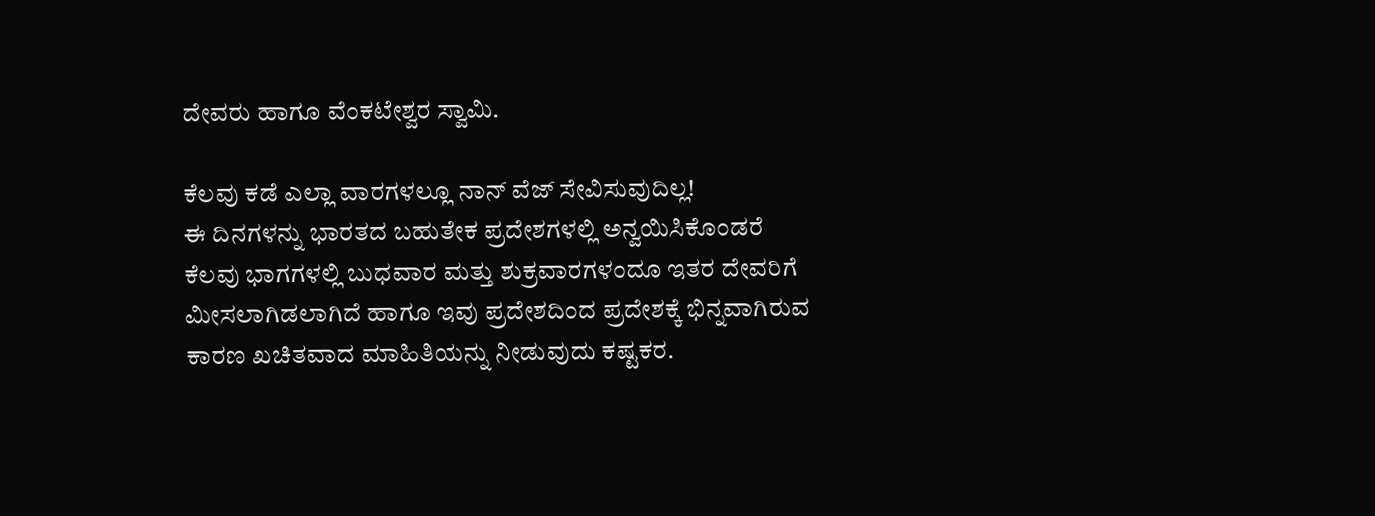ದೇವರು ಹಾಗೂ ವೆಂಕಟೇಶ್ವರ ಸ್ವಾಮಿ.

ಕೆಲವು ಕಡೆ ಎಲ್ಲಾ ವಾರಗಳಲ್ಲೂ ನಾನ್ ವೆಜ್ ಸೇವಿಸುವುದಿಲ್ಲ!
ಈ ದಿನಗಳನ್ನು ಭಾರತದ ಬಹುತೇಕ ಪ್ರದೇಶಗಳಲ್ಲಿ ಅನ್ವಯಿಸಿಕೊಂಡರೆ ಕೆಲವು ಭಾಗಗಳಲ್ಲಿ ಬುಧವಾರ ಮತ್ತು ಶುಕ್ರವಾರಗಳಂದೂ ಇತರ ದೇವರಿಗೆ ಮೀಸಲಾಗಿಡಲಾಗಿದೆ ಹಾಗೂ ಇವು ಪ್ರದೇಶದಿಂದ ಪ್ರದೇಶಕ್ಕೆ ಭಿನ್ನವಾಗಿರುವ ಕಾರಣ ಖಚಿತವಾದ ಮಾಹಿತಿಯನ್ನು ನೀಡುವುದು ಕಷ್ಟಕರ.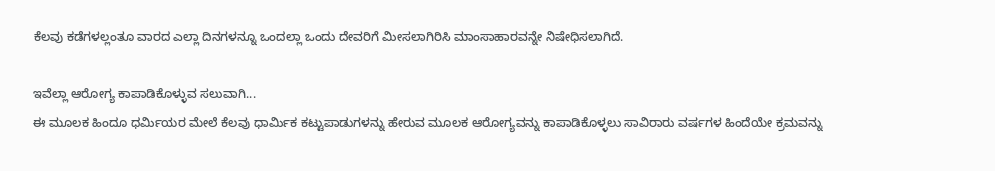ಕೆಲವು ಕಡೆಗಳಲ್ಲಂತೂ ವಾರದ ಎಲ್ಲಾ ದಿನಗಳನ್ನೂ ಒಂದಲ್ಲಾ ಒಂದು ದೇವರಿಗೆ ಮೀಸಲಾಗಿರಿಸಿ ಮಾಂಸಾಹಾರವನ್ನೇ ನಿಷೇಧಿಸಲಾಗಿದೆ.

ಇವೆಲ್ಲಾ ಆರೋಗ್ಯ ಕಾಪಾಡಿಕೊಳ್ಳುವ ಸಲುವಾಗಿ...
ಈ ಮೂಲಕ ಹಿಂದೂ ಧರ್ಮಿಯರ ಮೇಲೆ ಕೆಲವು ಧಾರ್ಮಿಕ ಕಟ್ಟುಪಾಡುಗಳನ್ನು ಹೇರುವ ಮೂಲಕ ಆರೋಗ್ಯವನ್ನು ಕಾಪಾಡಿಕೊಳ್ಳಲು ಸಾವಿರಾರು ವರ್ಷಗಳ ಹಿಂದೆಯೇ ಕ್ರಮವನ್ನು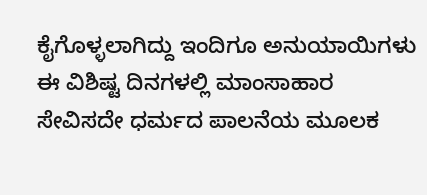ಕೈಗೊಳ್ಳಲಾಗಿದ್ದು ಇಂದಿಗೂ ಅನುಯಾಯಿಗಳು ಈ ವಿಶಿಷ್ಟ ದಿನಗಳಲ್ಲಿ ಮಾಂಸಾಹಾರ ಸೇವಿಸದೇ ಧರ್ಮದ ಪಾಲನೆಯ ಮೂಲಕ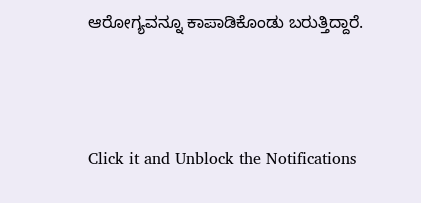ಆರೋಗ್ಯವನ್ನೂ ಕಾಪಾಡಿಕೊಂಡು ಬರುತ್ತಿದ್ದಾರೆ.



Click it and Unblock the Notifications